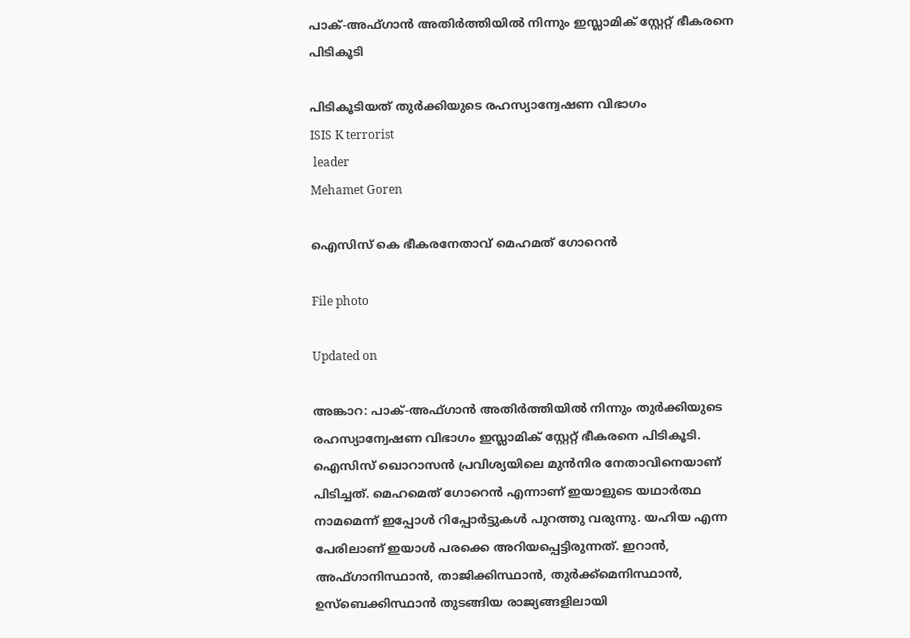പാക്-അഫ്ഗാൻ അതിർത്തിയിൽ നിന്നും ഇസ്ലാമിക് സ്റ്റേറ്റ് ഭീകരനെ പിടികൂടി

പിടികൂടിയത് തുർക്കിയുടെ രഹസ്യാന്വേഷണ വിഭാഗം
ISIS K terrorist
 leader
Mehamet Goren

ഐസിസ് കെ ഭീകരനേതാവ് മെഹമത് ഗോറെൻ

File photo

Updated on

അങ്കാറ: പാക്-അഫ്ഗാൻ അതിർത്തിയിൽ നിന്നും തുർക്കിയുടെ രഹസ്യാന്വേഷണ വിഭാഗം ഇസ്ലാമിക് സ്റ്റേറ്റ് ഭീകരനെ പിടികൂടി. ഐസിസ് ഖൊറാസൻ പ്രവിശ്യയിലെ മുൻനിര നേതാവിനെയാണ് പിടിച്ചത്. മെഹമെത് ഗോറെൻ എന്നാണ് ഇയാളുടെ യഥാർത്ഥ നാമമെന്ന് ഇപ്പോൾ റിപ്പോർട്ടുകൾ പുറത്തു വരുന്നു. യഹിയ എന്ന പേരിലാണ് ഇയാൾ പരക്കെ അറിയപ്പെട്ടിരുന്നത്. ഇറാൻ, അഫ്ഗാനിസ്ഥാൻ, താജിക്കിസ്ഥാൻ, തുർക്ക്മെനിസ്ഥാൻ, ഉസ്ബെക്കിസ്ഥാൻ തുടങ്ങിയ രാജ്യങ്ങളിലായി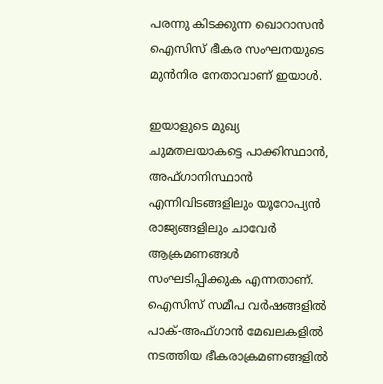പരന്നു കിടക്കുന്ന ഖൊറാസൻ ഐസിസ് ഭീകര സംഘനയുടെ മുൻനിര നേതാവാണ് ഇയാൾ.

ഇയാളുടെ മുഖ്യ ചുമതലയാകട്ടെ പാക്കിസ്ഥാൻ, അഫ്ഗാനിസ്ഥാൻ എന്നിവിടങ്ങളിലും യൂറോപ്യൻ രാജ്യങ്ങളിലും ചാവേർ ആക്രമണങ്ങൾ സംഘടിപ്പിക്കുക എന്നതാണ്. ഐസിസ് സമീപ വർഷങ്ങളിൽ പാക്-അഫ്ഗാൻ മേഖലകളിൽ നടത്തിയ ഭീകരാക്രമണങ്ങളിൽ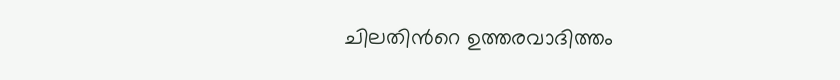ചിലതിന്‍റെ ഉത്തരവാദിത്തം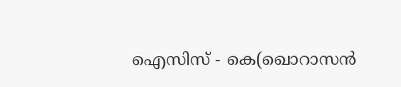ഐസിസ് - കെ(ഖൊറാസൻ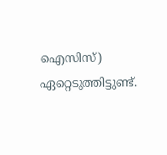ഐസിസ്) ഏറ്റെടുത്തിട്ടുണ്ട്.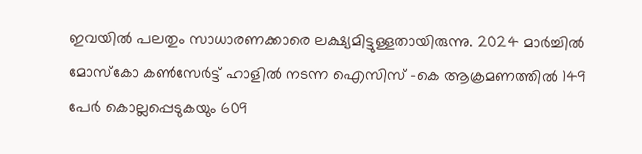ഇവയിൽ പലതും സാധാരണക്കാരെ ലക്ഷ്യമിട്ടുള്ളതായിരുന്നു. 2024 മാർച്ചിൽ മോസ്കോ കൺസേർട്ട് ഹാളിൽ നടന്ന ഐസിസ് -കെ ആക്രമണത്തിൽ 149 പേർ കൊല്ലപ്പെടുകയും 609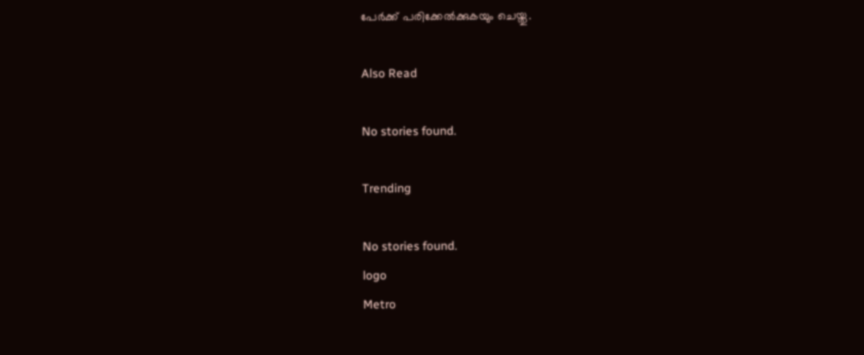പേർക്ക് പരിക്കേൽക്കുകയും ചെയ്തു.

Also Read

No stories found.

Trending

No stories found.
logo
Metro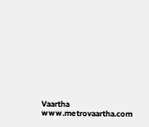Vaartha
www.metrovaartha.com